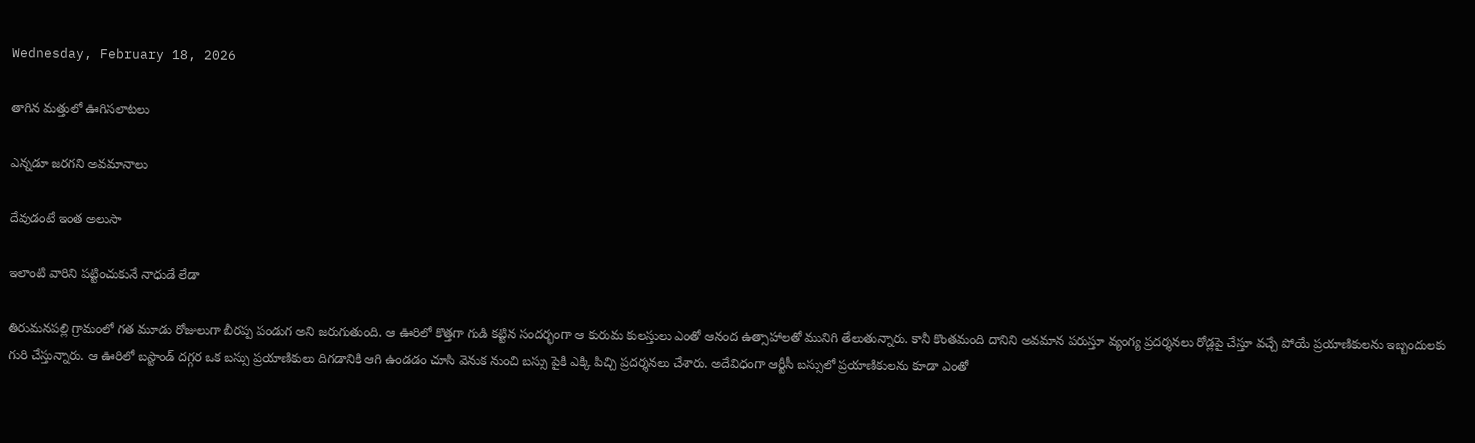Wednesday, February 18, 2026

తాగిన మత్తులో ఊగిసలాటలు

ఎన్నడూ జరగని అవమానాలు

దేవుడంటే ఇంత అలుసా

ఇలాంటి వారిని పట్టించుకునే నాధుడే లేడా

తిరుమనపల్లి గ్రామంలో గత మూడు రోజులుగా బీరప్ప పండుగ అని జరుగుతుంది. ఆ ఊరిలో కొత్తగా గుడి కట్టిన సందర్భంగా ఆ కురుమ కులస్తులు ఎంతో ఆనంద ఉత్సాహాలతో మునిగి తేలుతున్నారు. కానీ కొంతమంది దానిని అవమాన పరుస్తూ వ్యంగ్య ప్రదర్శనలు రోడ్లపై చేస్తూ వచ్చే పోయే ప్రయాణికులను ఇబ్బందులకు గురి చేస్తున్నారు. ఆ ఊరిలో బస్టాండ్ దగ్గర ఒక బస్సు ప్రయాణికులు దిగడానికి ఆగి ఉండడం చూసి వెనుక నుంచి బస్సు పైకి ఎక్కి పిచ్చి ప్రదర్శనలు చేశారు. అదేవిధంగా ఆర్టీసీ బస్సులో ప్రయాణికులను కూడా ఎంతో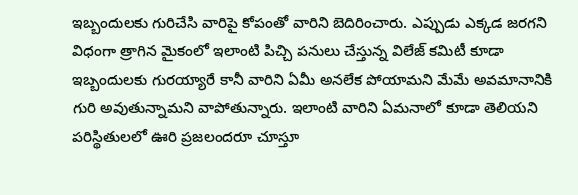ఇబ్బందులకు గురిచేసి వారిపై కోపంతో వారిని బెదిరించారు. ఎప్పుడు ఎక్కడ జరగని విధంగా త్రాగిన మైకంలో ఇలాంటి పిచ్చి పనులు చేస్తున్న విలేజ్ కమిటీ కూడా ఇబ్బందులకు గురయ్యారే కానీ వారిని ఏమీ అనలేక పోయామని మేమే అవమానానికి గురి అవుతున్నామని వాపోతున్నారు. ఇలాంటి వారిని ఏమనాలో కూడా తెలియని పరిస్థితులలో ఊరి ప్రజలందరూ చూస్తూ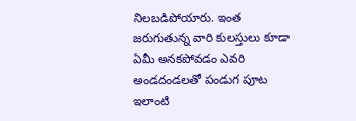నిలబడిపోయారు. ఇంత జరుగుతున్న వారి కులస్తులు కూడా ఏమీ అనకపోవడం ఎవరి అండదండలతో పండుగ పూట ఇలాంటి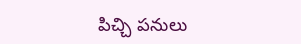పిచ్చి పనులు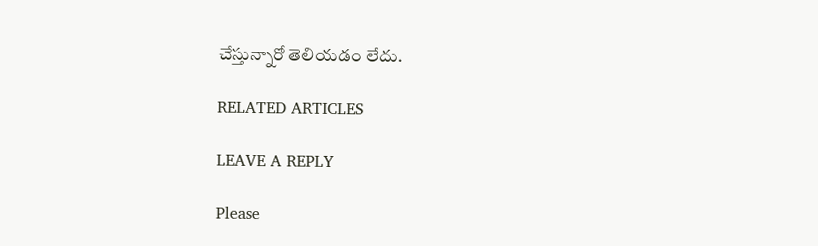చేస్తున్నారో తెలియడం లేదు.

RELATED ARTICLES

LEAVE A REPLY

Please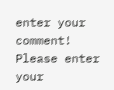enter your comment!
Please enter your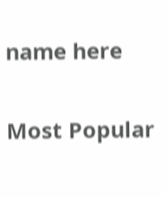name here

Most Popular